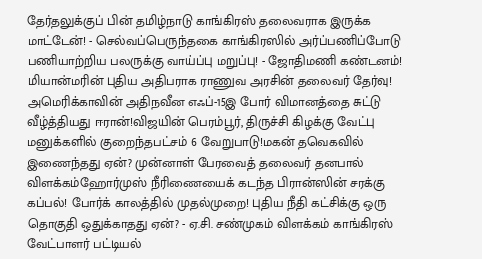தேர்தலுக்குப் பின் தமிழ்நாடு காங்கிரஸ் தலைவராக இருக்க மாட்டேன்! - செல்வப்பெருந்தகை காங்கிரஸில் அர்ப்பணிப்போடு பணியாற்றிய பலருக்கு வாய்ப்பு மறுப்பு! - ஜோதிமணி கண்டனம்! மியான்மரின் புதிய அதிபராக ராணுவ அரசின் தலைவர் தேர்வு! அமெரிக்காவின் அதிநவீன எஃப்-15இ போர் விமானத்தை சுட்டு வீழ்த்தியது ஈரான்!விஜயின் பெரம்பூர், திருச்சி கிழக்கு வேட்பு மனுக்களில் குறைந்தபட்சம் 6 வேறுபாடு!மகன் தவெகவில் இணைந்தது ஏன்? முன்னாள் பேரவைத் தலைவர் தனபால் விளக்கம்ஹோர்முஸ் நீரிணையைக் கடந்த பிரான்ஸின் சரக்கு கப்பல்! போர்க் காலத்தில் முதல்முறை! புதிய நீதி கட்சிக்கு ஒரு தொகுதி ஒதுக்காதது ஏன்? - ஏ.சி. சண்முகம் விளக்கம் காங்கிரஸ் வேட்பாளர் பட்டியல்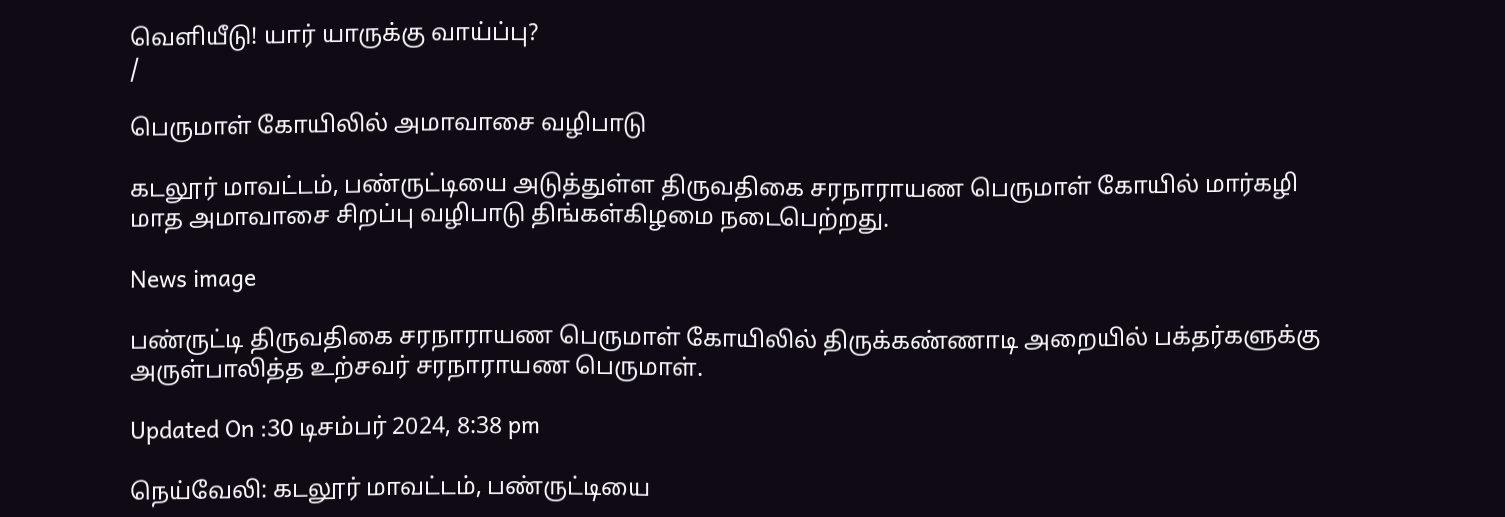வெளியீடு! யார் யாருக்கு வாய்ப்பு?
/

பெருமாள் கோயிலில் அமாவாசை வழிபாடு

கடலூர் மாவட்டம், பண்ருட்டியை அடுத்துள்ள திருவதிகை சரநாராயண பெருமாள் கோயில் மார்கழி மாத அமாவாசை சிறப்பு வழிபாடு திங்கள்கிழமை நடைபெற்றது.

News image

பண்ருட்டி திருவதிகை சரநாராயண பெருமாள் கோயிலில் திருக்கண்ணாடி அறையில் பக்தர்களுக்கு அருள்பாலித்த உற்சவர் சரநாராயண பெருமாள்.

Updated On :30 டிசம்பர் 2024, 8:38 pm

நெய்வேலி: கடலூர் மாவட்டம், பண்ருட்டியை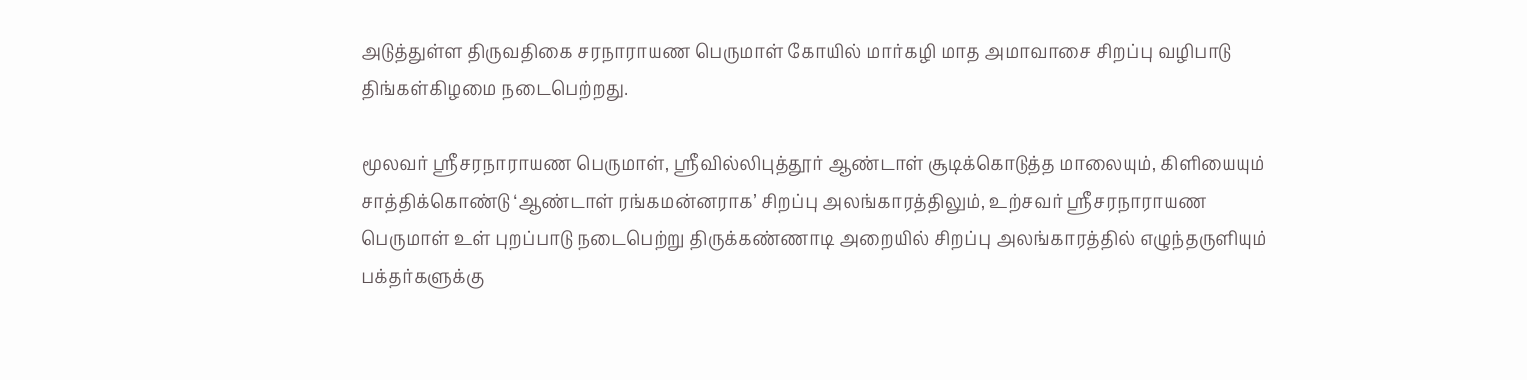அடுத்துள்ள திருவதிகை சரநாராயண பெருமாள் கோயில் மார்கழி மாத அமாவாசை சிறப்பு வழிபாடு திங்கள்கிழமை நடைபெற்றது.

மூலவர் ஸ்ரீசரநாராயண பெருமாள், ஸ்ரீவில்லிபுத்தூர் ஆண்டாள் சூடிக்கொடுத்த மாலையும், கிளியையும் சாத்திக்கொண்டு ‘ஆண்டாள் ரங்கமன்னராக’ சிறப்பு அலங்காரத்திலும், உற்சவர் ஸ்ரீசரநாராயண பெருமாள் உள் புறப்பாடு நடைபெற்று திருக்கண்ணாடி அறையில் சிறப்பு அலங்காரத்தில் எழுந்தருளியும் பக்தர்களுக்கு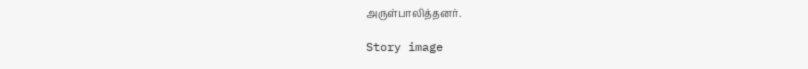அருள்பாலித்தனர்.

Story image